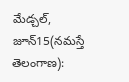మేడ్చల్, జూన్15(నమస్తే తెలంగాణ):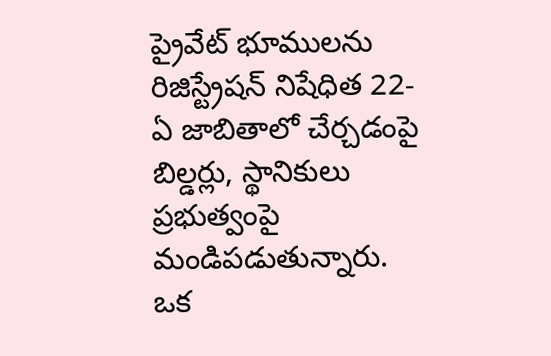ప్రైవేట్ భూములను రిజిస్ట్రేషన్ నిషేధిత 22-ఏ జాబితాలో చేర్చడంపై బిల్డర్లు, స్థానికులు ప్రభుత్వంపై మండిపడుతున్నారు. ఒక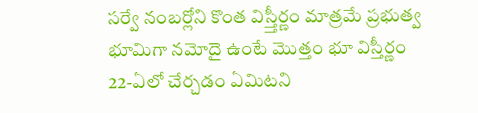సర్వే నంబర్లోని కొంత విస్త్తీర్ణం మాత్రమే ప్రభుత్వ భూమిగా నమోదై ఉంటే మొత్తం భూ విస్తీర్ణం 22-ఏలో చేర్చడం ఏమిటని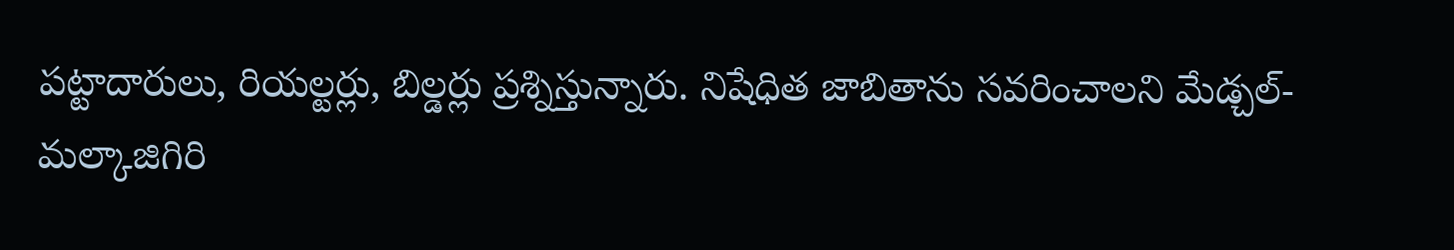పట్టాదారులు, రియల్టర్లు, బిల్డర్లు ప్రశ్నిస్తున్నారు. నిషేధిత జాబితాను సవరించాలని మేడ్చల్-మల్కాజిగిరి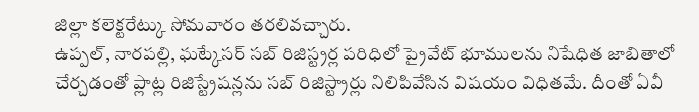జిల్లా కలెక్టరేట్కు సోమవారం తరలివచ్చారు.
ఉప్పల్, నారపల్లి, ఘట్కేసర్ సబ్ రిజిస్ట్రర్ల పరిధిలో ప్రైవేట్ భూములను నిషేధిత జాబితాలో చేర్చడంతో ప్లాట్ల రిజిస్ట్రేషన్లను సబ్ రిజిస్ట్రార్లు నిలిపివేసిన విషయం విధితమే. దీంతో ఏవీ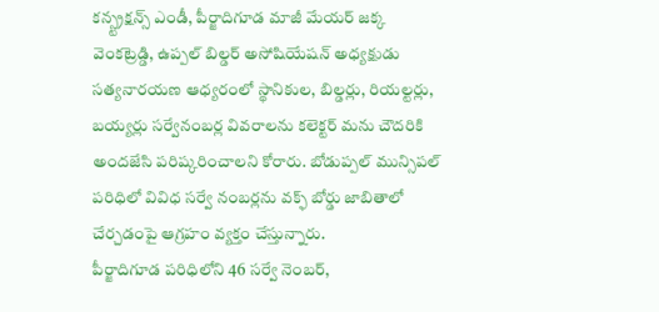కన్స్ట్రక్షన్స్ ఎండీ, పీర్జాదిగూడ మాజీ మేయర్ జక్క వెంకట్రెడ్డి, ఉప్పల్ బిల్డర్ అసోషియేషన్ అధ్యక్షుడు సత్యనారయణ ఆధ్యరంలో స్థానికుల, బిల్డర్లు, రియల్టర్లు, బయ్యర్లు సర్వేనంబర్ల వివరాలను కలెక్టర్ మను చౌదరికి అందజేసి పరిష్కరించాలని కోరారు. బోడుప్పల్ మున్సిపల్ పరిధిలో వివిధ సర్వే నంబర్లను వక్ఫ్ బోర్డు జాబితాలో చేర్చడంపై ఆగ్రహం వ్యక్తం చేస్తున్నారు.
పీర్జాదిగూడ పరిధిలోని 46 సర్వే నెంబర్,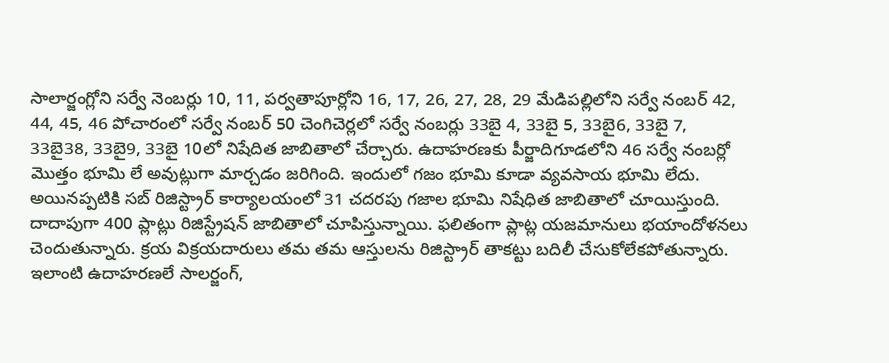సాలార్జంగ్లోని సర్వే నెంబర్లు 10, 11, పర్వతాపూర్లోని 16, 17, 26, 27, 28, 29 మేడిపల్లిలోని సర్వే నంబర్ 42, 44, 45, 46 పోచారంలో సర్వే నంబర్ 50 చెంగిచెర్లలో సర్వే నంబర్లు 33బై 4, 33బై 5, 33బై6, 33బై 7, 33బై38, 33బై9, 33బై 10లో నిషేదిత జాబితాలో చేర్చారు. ఉదాహరణకు పీర్జాదిగూడలోని 46 సర్వే నంబర్లో మొత్తం భూమి లే అవుట్లుగా మార్చడం జరిగింది. ఇందులో గజం భూమి కూడా వ్యవసాయ భూమి లేదు. అయినప్పటికి సబ్ రిజిస్ట్రార్ కార్యాలయంలో 31 చదరపు గజాల భూమి నిషేధిత జాబితాలో చూయిస్తుంది.
దాదాపుగా 400 ప్లాట్లు రిజిస్ట్రేషన్ జాబితాలో చూపిస్తున్నాయి. ఫలితంగా ప్లాట్ల యజమానులు భయాందోళనలు చెందుతున్నారు. క్రయ విక్రయదారులు తమ తమ ఆస్తులను రిజిస్ట్రార్ తాకట్టు బదిలీ చేసుకోలేకపోతున్నారు. ఇలాంటి ఉదాహరణలే సాలర్జంగ్,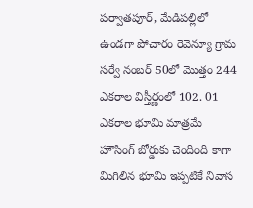పర్వాతపూర్, మేడిపల్లిలో ఉండగా పోచారం రెవెన్యూ గ్రామ సర్వే నంబర్ 50లో మొత్తం 244 ఎకరాల విస్తీర్ణంలో 102. 01 ఎకరాల భూమి మాత్రమే హౌసింగ్ బోర్డుకు చెందింది కాగా మిగిలిన భూమి ఇప్పటికే నివాస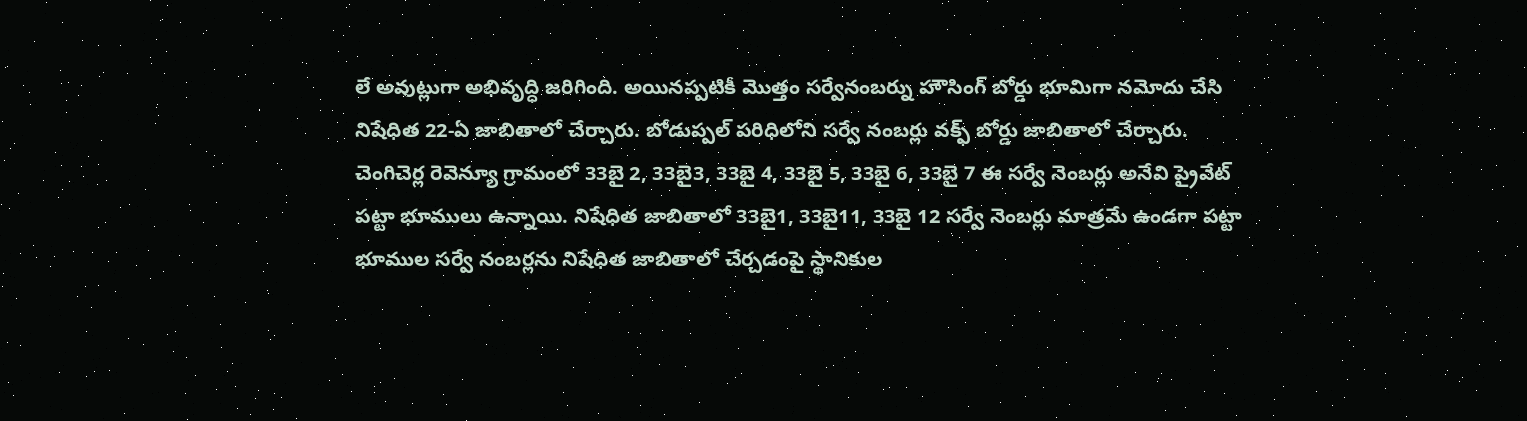లే అవుట్లుగా అభివృద్ధి జరిగింది. అయినప్పటికీ మొత్తం సర్వేనంబర్ను హౌసింగ్ బోర్డు భూమిగా నమోదు చేసి నిషేధిత 22-ఏ జాబితాలో చేర్చారు. బోడుప్పల్ పరిధిలోని సర్వే నంబర్లు వక్ఫ్ బోర్డు జాబితాలో చేర్చారు.
చెంగిచెర్ల రెవెన్యూ గ్రామంలో 33బై 2, 33బై3, 33బై 4, 33బై 5, 33బై 6, 33బై 7 ఈ సర్వే నెంబర్లు అనేవి ప్రైవేట్ పట్టా భూములు ఉన్నాయి. నిషేధిత జాబితాలో 33బై1, 33బై11, 33బై 12 సర్వే నెంబర్లు మాత్రమే ఉండగా పట్టా భూముల సర్వే నంబర్లను నిషేధిత జాబితాలో చేర్చడంపై స్థానికుల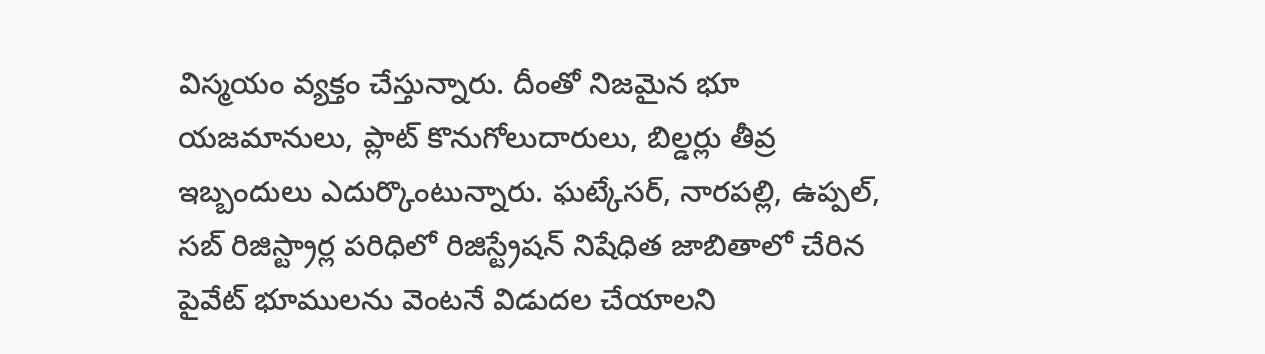విస్మయం వ్యక్తం చేస్తున్నారు. దీంతో నిజమైన భూ యజమానులు, ప్లాట్ కొనుగోలుదారులు, బిల్డర్లు తీవ్ర ఇబ్బందులు ఎదుర్కొంటున్నారు. ఘట్కేసర్, నారపల్లి, ఉప్పల్, సబ్ రిజిస్ట్రార్ల పరిధిలో రిజిస్ట్రేషన్ నిషేధిత జాబితాలో చేరిన పైవేట్ భూములను వెంటనే విడుదల చేయాలని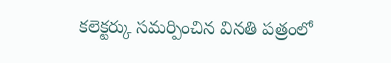కలెక్టర్కు సమర్పించిన వినతి పత్రంలో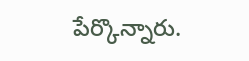పేర్కొన్నారు.